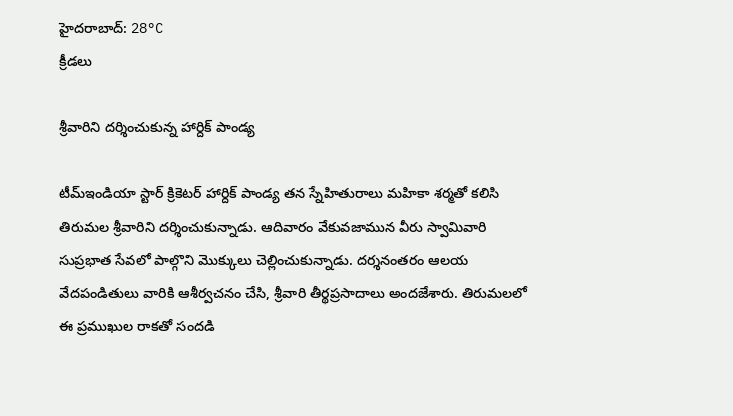హైదరాబాద్: 28°C
క్రీడలు

శ్రీవారిని దర్శించుకున్న హార్దిక్‌ పాండ్య

టీమ్‌ఇండియా స్టార్‌ క్రికెటర్‌ హార్దిక్‌ పాండ్య తన స్నేహితురాలు మహికా శర్మతో కలిసి తిరుమల శ్రీవారిని దర్శించుకున్నాడు. ఆదివారం వేకువజామున వీరు స్వామివారి సుప్రభాత సేవలో పాల్గొని మొక్కులు చెల్లించుకున్నాడు. దర్శనంతరం ఆలయ వేదపండితులు వారికి ఆశీర్వచనం చేసి, శ్రీవారి తీర్థప్రసాదాలు అందజేశారు. తిరుమలలో ఈ ప్రముఖుల రాకతో సందడి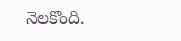నెలకొంది.